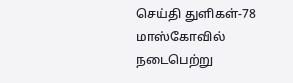செய்தி துளிகள்-78
மாஸ்கோவில் நடைபெற்று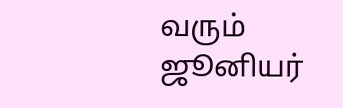வரும் ஜூனியர்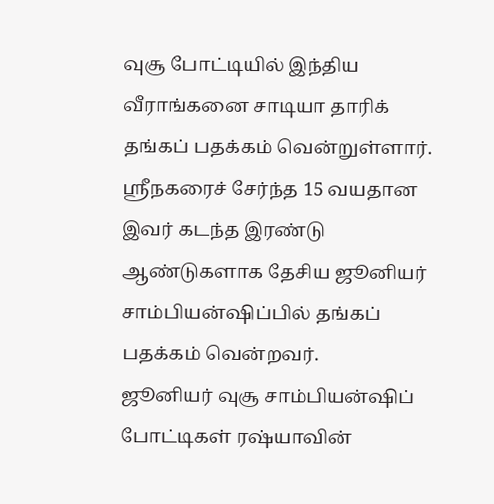வுசூ போட்டியில் இந்திய வீராங்கனை சாடியா தாரிக் தங்கப் பதக்கம் வென்றுள்ளார். ஸ்ரீநகரைச் சேர்ந்த 15 வயதான இவர் கடந்த இரண்டு ஆண்டுகளாக தேசிய ஜூனியர் சாம்பியன்ஷிப்பில் தங்கப் பதக்கம் வென்றவர்.
ஜூனியர் வுசூ சாம்பியன்ஷிப் போட்டிகள் ரஷ்யாவின்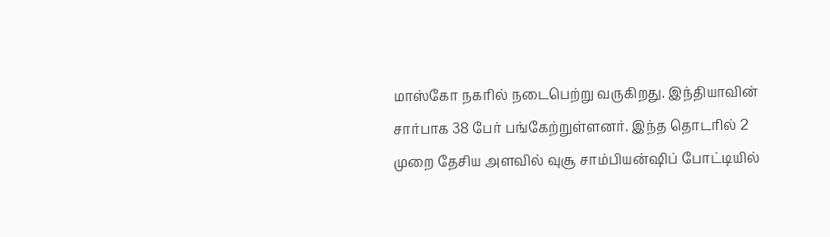மாஸ்கோ நகரில் நடைபெற்று வருகிறது. இந்தியாவின் சார்பாக 38 பேர் பங்கேற்றுள்ளனர். இந்த தொடரில் 2 முறை தேசிய அளவில் வுசூ சாம்பியன்ஷிப் போட்டியில்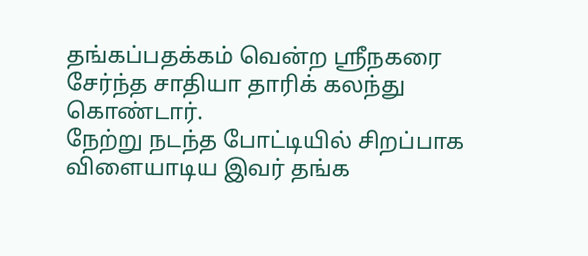தங்கப்பதக்கம் வென்ற ஸ்ரீநகரை சேர்ந்த சாதியா தாரிக் கலந்து கொண்டார்.
நேற்று நடந்த போட்டியில் சிறப்பாக விளையாடிய இவர் தங்க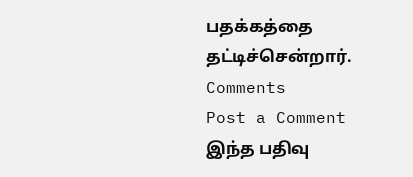பதக்கத்தை தட்டிச்சென்றார்.
Comments
Post a Comment
இந்த பதிவு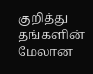குறித்து தங்களின் மேலான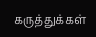கருத்துக்கள்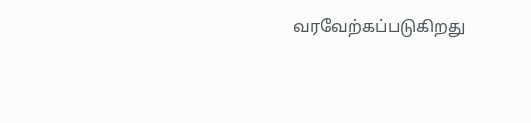வரவேற்கப்படுகிறது